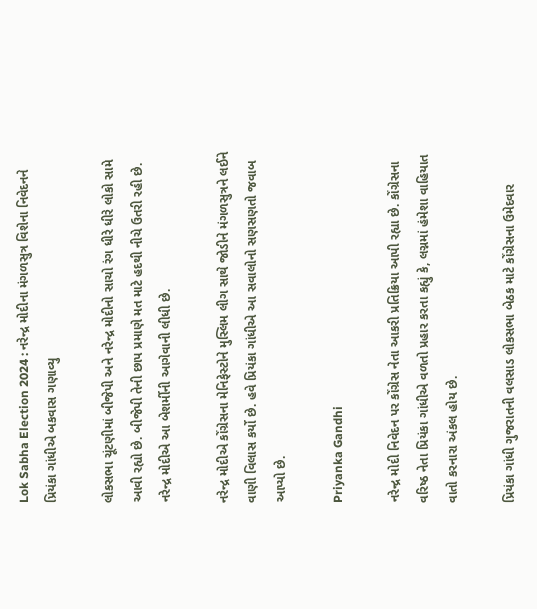Lok Sabha Election 2024 : નરેન્દ્ર મોદીના મંગળસુત્ર વિશેના નિવેદનને પ્રિયંકા ગાંધીએ બકવાસ ગણાવ્યુ

લોકસભા ચૂંટણીમાં બીજેપી અને નરેન્દ્ર મોદીનો સાચો રંગ ધીરે ધીરે લોકો સામે આવી રહ્યો છે. બીજેપી તેની છાપ પ્રમાણે મત માટે હદથી નીચે ઉતરી રહી છે. નરેન્દ્ર મોદીએ આ બેશર્મીની આગેવાની લીધી છે.

નરેન્દ્ર મોદીએ કોંગ્રેસના મેનિફેસ્ટોને મુસ્લિમ લીગ સાથે જોડીને મંગળસુત્રને લઈને વાણી વિલાસ કર્યો છે. હવે પ્રિયંકા ગાંધીએ આ સવાલોનો સણસણતો જવાબ આપ્યો છે.

Priyanka Gandhi

નરેન્દ્ર મોદી નિવેદન પર કોંગ્રેસ નેતા આકરી પ્રતિક્રિયા આપી રહ્યા છે. કોંગ્રેસના વરિષ્ઠ નેતા પ્રિયંકા ગાંધીએ વળતો પ્રહાર કરતા કહ્યું કે, લગ્નમાં હંમેશા વાહિયાત વાતો કરનારા અંકલ હોય છે.

પ્રિયંકા ગાંધી ગુજરાતની વલસાડ લોકસભા બેઠક માટે કોંગ્રેસના ઉમેદવાર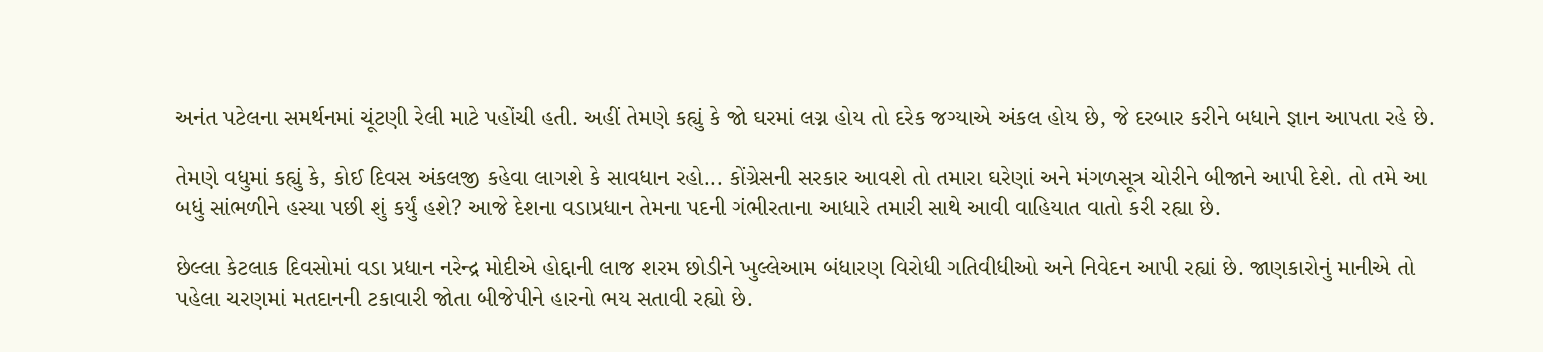અનંત પટેલના સમર્થનમાં ચૂંટણી રેલી માટે પહોંચી હતી. અહીં તેમણે કહ્યું કે જો ઘરમાં લગ્ન હોય તો દરેક જગ્યાએ અંકલ હોય છે, જે દરબાર કરીને બધાને જ્ઞાન આપતા રહે છે.

તેમણે વધુમાં કહ્યું કે, કોઈ દિવસ અંકલજી કહેવા લાગશે કે સાવધાન રહો... કોંગ્રેસની સરકાર આવશે તો તમારા ઘરેણાં અને મંગળસૂત્ર ચોરીને બીજાને આપી દેશે. તો તમે આ બધું સાંભળીને હસ્યા પછી શું કર્યું હશે? આજે દેશના વડાપ્રધાન તેમના પદની ગંભીરતાના આધારે તમારી સાથે આવી વાહિયાત વાતો કરી રહ્યા છે.

છેલ્લા કેટલાક દિવસોમાં વડા પ્રધાન નરેન્દ્ર મોદીએ હોદ્દાની લાજ શરમ છોડીને ખુલ્લેઆમ બંધારણ વિરોધી ગતિવીધીઓ અને નિવેદન આપી રહ્યાં છે. જાણકારોનું માનીએ તો પહેલા ચરણમાં મતદાનની ટકાવારી જોતા બીજેપીને હારનો ભય સતાવી રહ્યો છે.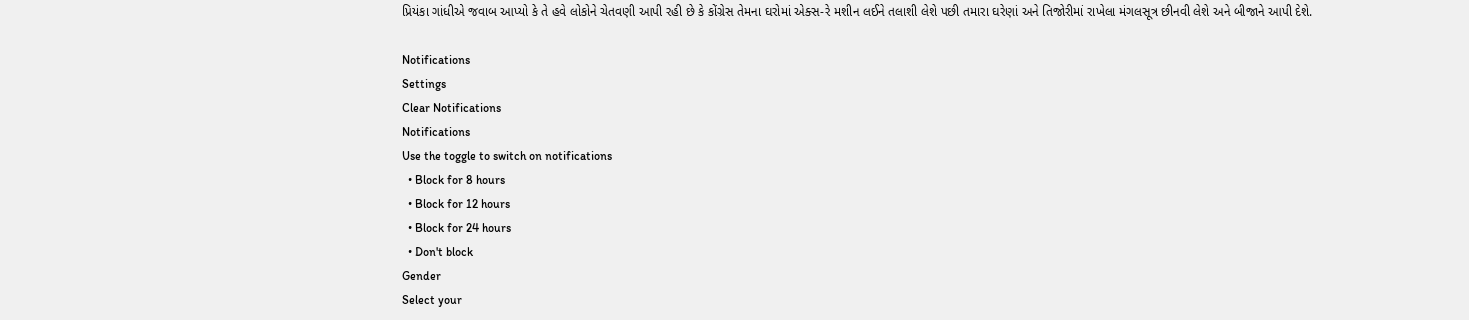પ્રિયંકા ગાંધીએ જવાબ આપ્યો કે તે હવે લોકોને ચેતવણી આપી રહી છે કે કોંગ્રેસ તેમના ઘરોમાં એક્સ-રે મશીન લઈને તલાશી લેશે પછી તમારા ઘરેણાં અને તિજોરીમાં રાખેલા મંગલસૂત્ર છીનવી લેશે અને બીજાને આપી દેશે.

Notifications
Settings
Clear Notifications
Notifications
Use the toggle to switch on notifications
  • Block for 8 hours
  • Block for 12 hours
  • Block for 24 hours
  • Don't block
Gender
Select your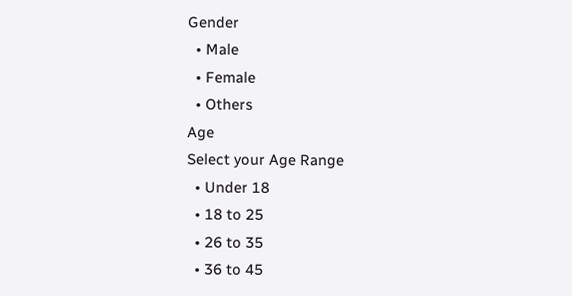Gender
  • Male
  • Female
  • Others
Age
Select your Age Range
  • Under 18
  • 18 to 25
  • 26 to 35
  • 36 to 45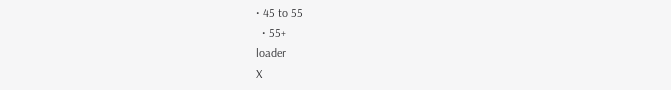• 45 to 55
  • 55+
loader
X